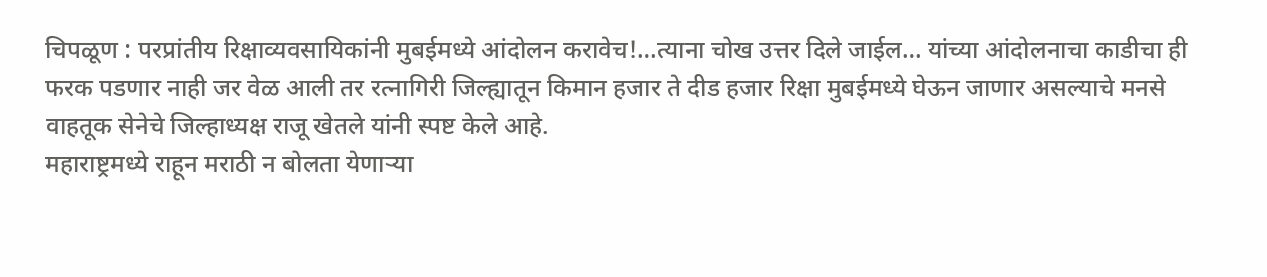चिपळूण : परप्रांतीय रिक्षाव्यवसायिकांनी मुबईमध्ये आंदोलन करावेच!…त्याना चोख उत्तर दिले जाईल… यांच्या आंदोलनाचा काडीचा ही फरक पडणार नाही जर वेळ आली तर रत्नागिरी जिल्ह्यातून किमान हजार ते दीड हजार रिक्षा मुबईमध्ये घेऊन जाणार असल्याचे मनसे वाहतूक सेनेचे जिल्हाध्यक्ष राजू खेतले यांनी स्पष्ट केले आहे.
महाराष्ट्रमध्ये राहून मराठी न बोलता येणाऱ्या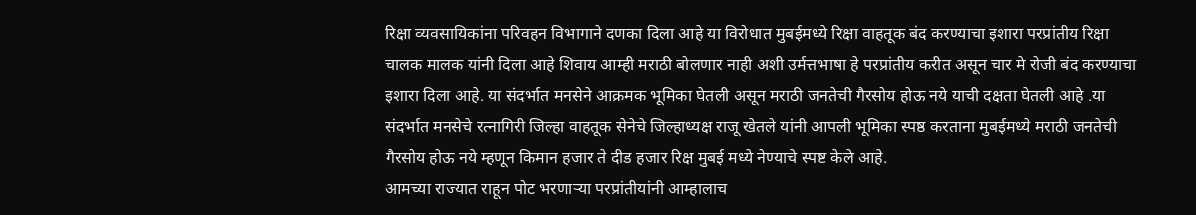रिक्षा व्यवसायिकांना परिवहन विभागाने दणका दिला आहे या विरोधात मुबईमध्ये रिक्षा वाहतूक बंद करण्याचा इशारा परप्रांतीय रिक्षा चालक मालक यांनी दिला आहे शिवाय आम्ही मराठी बोलणार नाही अशी उर्मत्तभाषा हे परप्रांतीय करीत असून चार मे रोजी बंद करण्याचा इशारा दिला आहे. या संदर्भात मनसेने आक्रमक भूमिका घेतली असून मराठी जनतेची गैरसोय होऊ नये याची दक्षता घेतली आहे .या संदर्भात मनसेचे रत्नागिरी जिल्हा वाहतूक सेनेचे जिल्हाध्यक्ष राजू खेतले यांनी आपली भूमिका स्पष्ठ करताना मुबईमध्ये मराठी जनतेची गैरसोय होऊ नये म्हणून किमान हजार ते दीड हजार रिक्ष मुबई मध्ये नेण्याचे स्पष्ट केले आहे.
आमच्या राज्यात राहून पोट भरणाऱ्या परप्रांतीयांनी आम्हालाच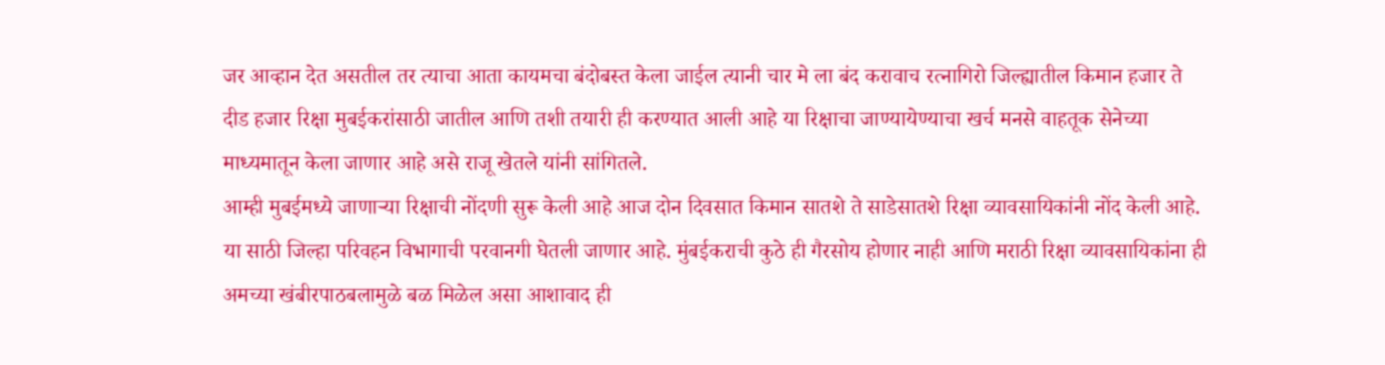जर आव्हान देत असतील तर त्याचा आता कायमचा बंदोबस्त केला जाईल त्यानी चार मे ला बंद करावाच रत्नागिरो जिल्ह्यातील किमान हजार ते दीड हजार रिक्षा मुबईकरांसाठी जातील आणि तशी तयारी ही करण्यात आली आहे या रिक्षाचा जाण्यायेण्याचा खर्च मनसे वाहतूक सेनेच्या माध्यमातून केला जाणार आहे असे राजू खेतले यांनी सांगितले.
आम्ही मुबईमध्ये जाणाऱ्या रिक्षाची नोंदणी सुरू केली आहे आज दोन दिवसात किमान सातशे ते साडेसातशे रिक्षा व्यावसायिकांनी नोंद केली आहे. या साठी जिल्हा परिवहन विभागाची परवानगी घेतली जाणार आहे. मुंबईकराची कुठे ही गैरसोय होणार नाही आणि मराठी रिक्षा व्यावसायिकांना ही अमच्या खंबीरपाठबलामुळे बळ मिळेल असा आशावाद ही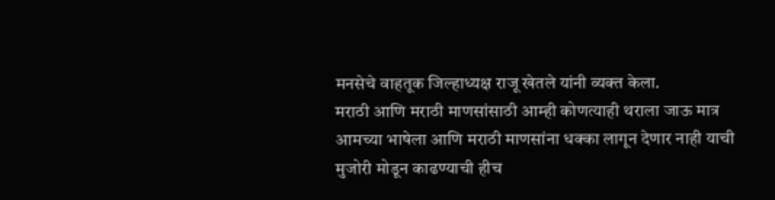मनसेचे वाहतूक जिल्हाध्यक्ष राजू खेतले यांनी व्यक्त केला.
मराठी आणि मराठी माणसांसाठी आम्ही कोणत्याही थराला जाऊ मात्र आमच्या भाषेला आणि मराठी माणसांना धक्का लागून देणार नाही याची मुजोरी मोडून काढण्याची हीच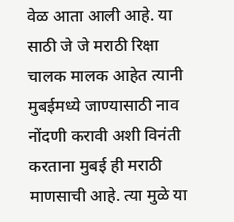वेळ आता आली आहे. या साठी जे जे मराठी रिक्षा चालक मालक आहेत त्यानी मुबईमध्ये जाण्यासाठी नाव नोंदणी करावी अशी विनंती करताना मुबई ही मराठी माणसाची आहे. त्या मुळे या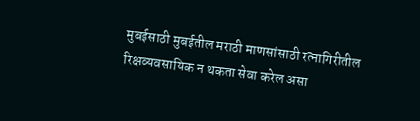मुबईसाठी मुबईतील मराठी माणसांसाठी रत्नागिरीतील रिक्षव्यवसायिक न थकता सेवा करेल असा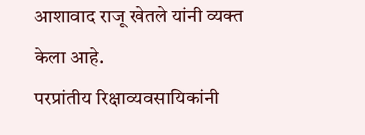आशावाद राजू खेतले यांनी व्यक्त केला आहे.
परप्रांतीय रिक्षाव्यवसायिकांनी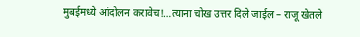मुबईमध्ये आंदोलन करावेच!…त्याना चोख उत्तर दिले जाईल – राजू खेतले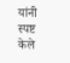यांनी स्पष्ट केले